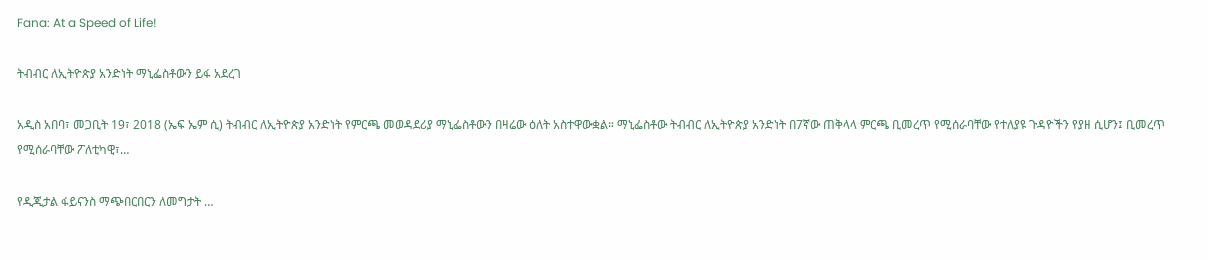Fana: At a Speed of Life!

ትብብር ለኢትዮጵያ አንድነት ማኒፌስቶውን ይፋ አደረገ

አዲስ አበባ፣ መጋቢት 19፣ 2018 (ኤፍ ኤም ሲ) ትብብር ለኢትዮጵያ አንድነት የምርጫ መወዳደሪያ ማኒፌስቶውን በዛሬው ዕለት አስተዋውቋል። ማኒፌስቶው ትብብር ለኢትዮጵያ አንድነት በ7ኛው ጠቅላላ ምርጫ ቢመረጥ የሚሰራባቸው የተለያዩ ጉዳዮችን የያዘ ሲሆን፤ ቢመረጥ የሚሰራባቸው ፖለቲካዊ፣…

የዲጂታል ፋይናንስ ማጭበርበርን ለመግታት …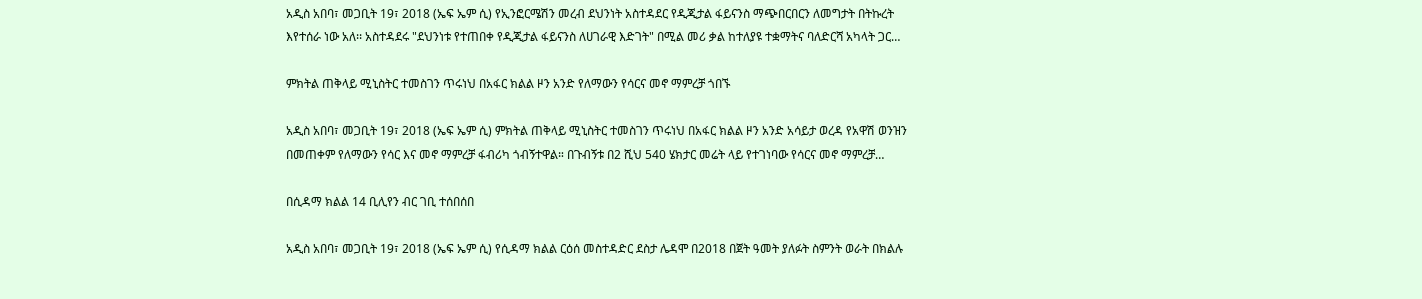አዲስ አበባ፣ መጋቢት 19፣ 2018 (ኤፍ ኤም ሲ) የኢንፎርሜሽን መረብ ደህንነት አስተዳደር የዲጂታል ፋይናንስ ማጭበርበርን ለመግታት በትኩረት እየተሰራ ነው አለ፡፡ አስተዳደሩ "ደህንነቱ የተጠበቀ የዲጂታል ፋይናንስ ለሀገራዊ እድገት" በሚል መሪ ቃል ከተለያዩ ተቋማትና ባለድርሻ አካላት ጋር…

ምክትል ጠቅላይ ሚኒስትር ተመስገን ጥሩነህ በአፋር ክልል ዞን አንድ የለማውን የሳርና መኖ ማምረቻ ጎበኙ

አዲስ አበባ፣ መጋቢት 19፣ 2018 (ኤፍ ኤም ሲ) ምክትል ጠቅላይ ሚኒስትር ተመስገን ጥሩነህ በአፋር ክልል ዞን አንድ አሳይታ ወረዳ የአዋሽ ወንዝን በመጠቀም የለማውን የሳር እና መኖ ማምረቻ ፋብሪካ ጎብኝተዋል። በጉብኝቱ በ2 ሺህ 540 ሄክታር መሬት ላይ የተገነባው የሳርና መኖ ማምረቻ…

በሲዳማ ክልል 14 ቢሊየን ብር ገቢ ተሰበሰበ

አዲስ አበባ፣ መጋቢት 19፣ 2018 (ኤፍ ኤም ሲ) የሲዳማ ክልል ርዕሰ መስተዳድር ደስታ ሌዳሞ በ2018 በጀት ዓመት ያለፉት ስምንት ወራት በክልሉ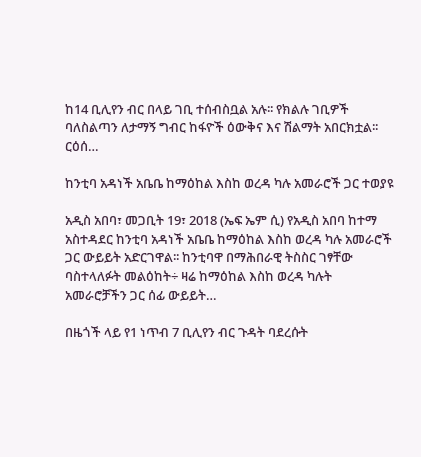ከ14 ቢሊየን ብር በላይ ገቢ ተሰብስቧል አሉ፡፡ የክልሉ ገቢዎች ባለስልጣን ለታማኝ ግብር ከፋዮች ዕውቅና እና ሽልማት አበርክቷል፡፡ ርዕሰ…

ከንቲባ አዳነች አቤቤ ከማዕከል እስከ ወረዳ ካሉ አመራሮች ጋር ተወያዩ

አዲስ አበባ፣ መጋቢት 19፣ 2018 (ኤፍ ኤም ሲ) የአዲስ አበባ ከተማ አስተዳደር ከንቲባ አዳነች አቤቤ ከማዕከል እስከ ወረዳ ካሉ አመራሮች ጋር ውይይት አድርገዋል፡፡ ከንቲባዋ በማሕበራዊ ትስስር ገፃቸው ባስተላለፉት መልዕከት÷ ዛሬ ከማዕከል እስከ ወረዳ ካሉት  አመራሮቻችን ጋር ሰፊ ውይይት…

በዜጎች ላይ የ1 ነጥብ 7 ቢሊየን ብር ጉዳት ባደረሱት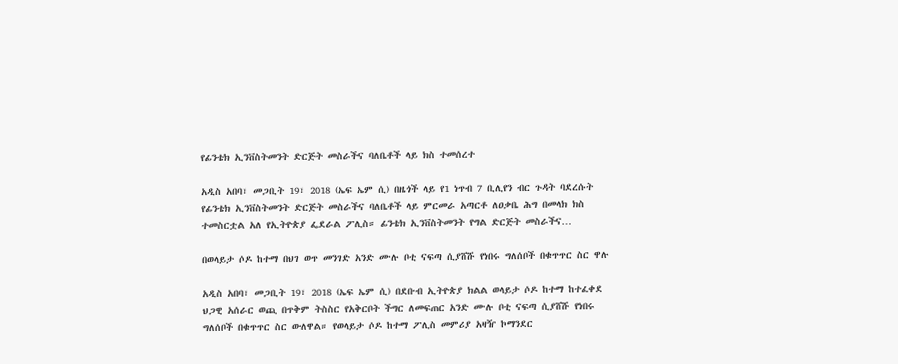የፊንቴክ ኢንቨስትመንት ድርጅት መስራችና ባለቤቶች ላይ ክስ ተመሰረተ

አዲስ አበባ፣ መጋቢት 19፣ 2018 (ኤፍ ኤም ሲ) በዜጎች ላይ የ1 ነጥብ 7 ቢሊየን ብር ጉዳት ባደረሱት የፊንቴክ ኢንቨስትመንት ድርጅት መስራችና ባለቤቶች ላይ ምርመራ አጣርቶ ለዐቃቤ ሕግ በመላክ ክስ ተመስርቷል አለ የኢትዮጵያ ፌደራል ፖሊስ። ፊንቴክ ኢንቨስትመንት የግል ድርጅት መስራችና…

በወላይታ ሶዶ ከተማ በህገ ወጥ መንገድ አንድ ሙሉ ቦቲ ናፍጣ ሲያሸሹ የነበሩ ግለሰቦች በቁጥጥር ስር ዋሉ

አዲስ አበባ፣ መጋቢት 19፣ 2018 (ኤፍ ኤም ሲ) በደቡብ ኢትዮጵያ ክልል ወላይታ ሶዶ ከተማ ከተፈቀደ ህጋዊ አሰራር ወጪ በጥቅም ትስስር የአቅርቦት ችግር ለመፍጠር አንድ ሙሉ ቦቲ ናፍጣ ሲያሸሹ የነበሩ ግለሰቦች በቁጥጥር ስር ውለዋል። የወላይታ ሶዶ ከተማ ፖሊስ መምሪያ አዛዥ ኮማንደር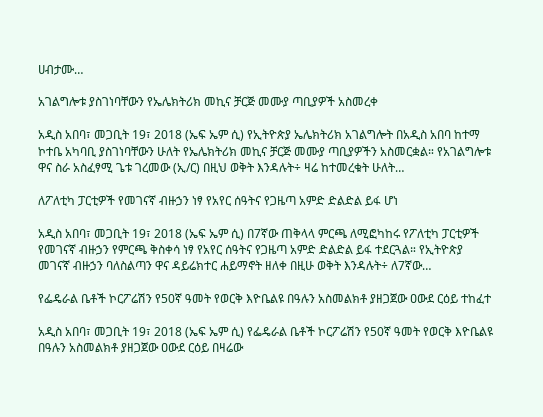ሀብታሙ…

አገልግሎቱ ያስገነባቸውን የኤሌክትሪክ መኪና ቻርጅ መሙያ ጣቢያዎች አስመረቀ

አዲስ አበባ፣ መጋቢት 19፣ 2018 (ኤፍ ኤም ሲ) የኢትዮጵያ ኤሌክትሪክ አገልግሎት በአዲስ አበባ ከተማ ኮተቤ አካባቢ ያስገነባቸውን ሁለት የኤሌክትሪክ መኪና ቻርጅ መሙያ ጣቢያዎችን አስመርቋል። የአገልግሎቱ ዋና ስራ አስፈፃሚ ጌቱ ገረመው (ኢ/ር) በዚህ ወቅት እንዳሉት÷ ዛሬ ከተመረቁት ሁለት…

ለፖለቲካ ፓርቲዎች የመገናኛ ብዙኃን ነፃ የአየር ሰዓትና የጋዜጣ አምድ ድልድል ይፋ ሆነ

አዲስ አበባ፣ መጋቢት 19፣ 2018 (ኤፍ ኤም ሲ) በ7ኛው ጠቅላላ ምርጫ ለሚፎካከሩ የፖለቲካ ፓርቲዎች የመገናኛ ብዙኃን የምርጫ ቅስቀሳ ነፃ የአየር ሰዓትና የጋዜጣ አምድ ድልድል ይፋ ተደርጓል። የኢትዮጵያ መገናኛ ብዙኃን ባለስልጣን ዋና ዳይሬክተር ሐይማኖት ዘለቀ በዚሁ ወቅት እንዳሉት÷ ለ7ኛው…

የፌዴራል ቤቶች ኮርፖሬሽን የ50ኛ ዓመት የወርቅ እዮቤልዩ በዓሉን አስመልክቶ ያዘጋጀው ዐውደ ርዕይ ተከፈተ

አዲስ አበባ፣ መጋቢት 19፣ 2018 (ኤፍ ኤም ሲ) የፌዴራል ቤቶች ኮርፖሬሽን የ50ኛ ዓመት የወርቅ እዮቤልዩ በዓሉን አስመልክቶ ያዘጋጀው ዐውደ ርዕይ በዛሬው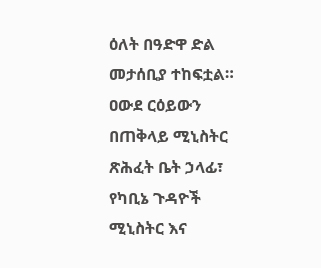ዕለት በዓድዋ ድል መታሰቢያ ተከፍቷል። ዐውደ ርዕይውን በጠቅላይ ሚኒስትር ጽሕፈት ቤት ኃላፊ፣ የካቢኔ ጉዳዮች ሚኒስትር እና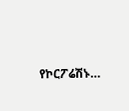የኮርፖሬሽኑ…